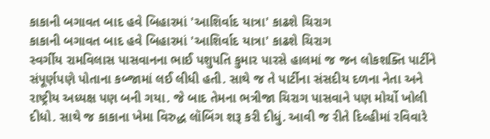કાકાની બગાવત બાદ હવે બિહારમાં 'આશિર્વાદ યાત્રા' કાઢશે ચિરાગ
કાકાની બગાવત બાદ હવે બિહારમાં 'આશિર્વાદ યાત્રા' કાઢશે ચિરાગ
સ્વર્ગીય રામવિલાસ પાસવાનના ભાઈ પશુપતિ કુમાર પારસે હાલમાં જ જન લોકશક્તિ પાર્ટીને સંપૂર્ણપણે પોતાના કબ્જામાં લઈ લીધી હતી. સાથે જ તે પાર્ટીના સંસદીય દળના નેતા અને રાષ્ટ્રીય અધ્યક્ષ પણ બની ગયા. જે બાદ તેમના ભત્રીજા ચિરાગ પાસવાને પણ મોર્ચો ખોલી દીધો. સાથે જ કાકાના ખેમા વિરુદ્ધ લૉબિંગ શરૂ કરી દીધું. આવી જ રીતે દિલ્હીમાં રવિવારે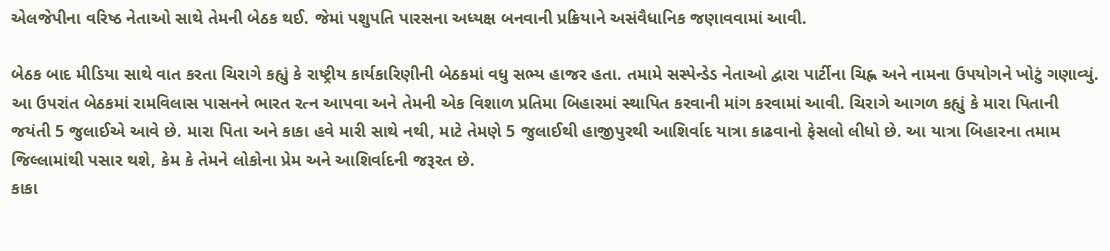એલજેપીના વરિષ્ઠ નેતાઓ સાથે તેમની બેઠક થઈ. જેમાં પશુપતિ પારસના અધ્યક્ષ બનવાની પ્રક્રિયાને અસંવૈધાનિક જણાવવામાં આવી.

બેઠક બાદ મીડિયા સાથે વાત કરતા ચિરાગે કહ્યું કે રાષ્ટ્રીય કાર્યકારિણીની બેઠકમાં વધુ સભ્ય હાજર હતા. તમામે સસ્પેન્ડેડ નેતાઓ દ્વારા પાર્ટીના ચિહ્ન અને નામના ઉપયોગને ખોટું ગણાવ્યું. આ ઉપરાંત બેઠકમાં રામવિલાસ પાસનને ભારત રત્ન આપવા અને તેમની એક વિશાળ પ્રતિમા બિહારમાં સ્થાપિત કરવાની માંગ કરવામાં આવી. ચિરાગે આગળ કહ્યું કે મારા પિતાની જયંતી 5 જુલાઈએ આવે છે. મારા પિતા અને કાકા હવે મારી સાથે નથી, માટે તેમણે 5 જુલાઈથી હાજીપુરથી આશિર્વાદ યાત્રા કાઢવાનો ફેસલો લીધો છે. આ યાત્રા બિહારના તમામ જિલ્લામાંથી પસાર થશે, કેમ કે તેમને લોકોના પ્રેમ અને આશિર્વાદની જરૂરત છે.
કાકા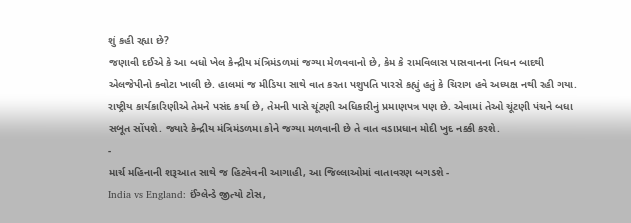શું કહી રહ્યા છે?
જણાવી દઈએ કે આ બધો ખેલ કેન્દ્રીય મંત્રિમંડળમાં જગ્યા મેળવવાનો છે, કેમ કે રામવિલાસ પાસવાનના નિધન બાદથી એલજેપીનો ક્વોટા ખાલી છે. હાલમાં જ મીડિયા સાથે વાત કરતા પશુપતિ પારસે કહ્યું હતું કે ચિરાગ હવે અધ્યક્ષ નથી રહી ગયા. રાષ્ટ્રીય કાર્યકારિણીએ તેમને પસંદ કર્યા છે, તેમની પાસે ચૂંટણી અધિકારીનું પ્રમાણપત્ર પણ છે. એવામાં તેઓ ચૂંટણી પંચને બધા સબૂત સોંપશે. જ્યારે કેન્દ્રીય મંત્રિમંડળમા કોને જગ્યા મળવાની છે તે વાત વડાપ્રધાન મોદી ખુદ નક્કી કરશે.
-
માર્ચ મહિનાની શરૂઆત સાથે જ હિટવેવની આગાહી, આ જિલ્લાઓમાં વાતાવરણ બગડશે -
India vs England: ઈંગ્લેન્ડે જીત્યો ટોસ,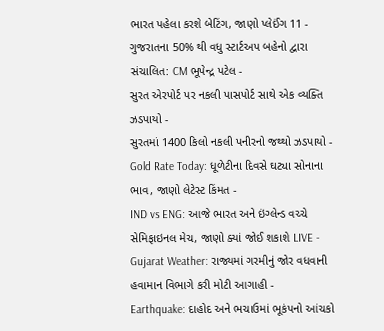ભારત પહેલા કરશે બેટિંગ, જાણો પ્લેઈંગ 11 -
ગુજરાતના 50% થી વધુ સ્ટાર્ટઅપ બહેનો દ્વારા સંચાલિત: CM ભૂપેન્દ્ર પટેલ -
સુરત એરપોર્ટ પર નકલી પાસપોર્ટ સાથે એક વ્યક્તિ ઝડપાયો -
સુરતમાં 1400 કિલો નકલી પનીરનો જથ્થો ઝડપાયો -
Gold Rate Today: ધૂળેટીના દિવસે ઘટ્યા સોનાના ભાવ, જાણો લેટેસ્ટ કિંમત -
IND vs ENG: આજે ભારત અને ઇંગ્લેન્ડ વચ્ચે સેમિફાઇનલ મેચ, જાણો ક્યાં જોઈ શકાશે LIVE -
Gujarat Weather: રાજ્યમાં ગરમીનું જોર વધવાની હવામાન વિભાગે કરી મોટી આગાહી -
Earthquake: દાહોદ અને ભચાઉમાં ભૂકંપનો આંચકો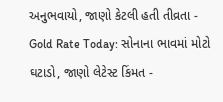અનુભવાયો, જાણો કેટલી હતી તીવ્રતા -
Gold Rate Today: સોનાના ભાવમાં મોટો ઘટાડો, જાણો લેટેસ્ટ કિંમત -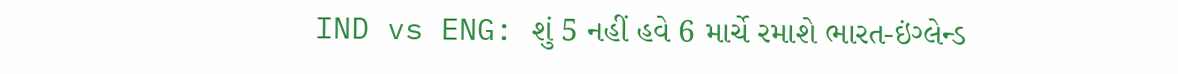IND vs ENG: શું 5 નહીં હવે 6 માર્ચે રમાશે ભારત-ઇંગ્લેન્ડ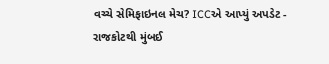વચ્ચે સેમિફાઇનલ મેચ? ICCએ આપ્યું અપડેટ -
રાજકોટથી મુંબઈ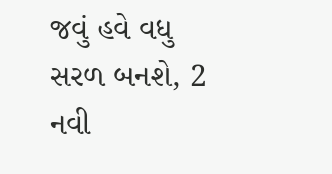જવું હવે વધુ સરળ બનશે, 2 નવી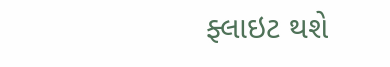ફ્લાઇટ થશે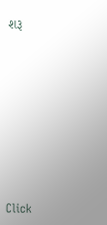શરૂ










Click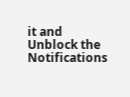it and Unblock the Notifications